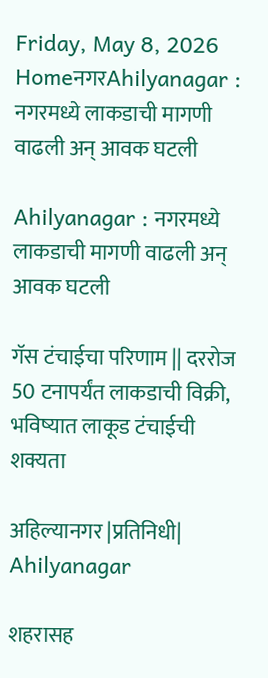Friday, May 8, 2026
HomeनगरAhilyanagar : नगरमध्ये लाकडाची मागणी वाढली अन् आवक घटली

Ahilyanagar : नगरमध्ये लाकडाची मागणी वाढली अन् आवक घटली

गॅस टंचाईचा परिणाम || दररोज 50 टनापर्यंत लाकडाची विक्री, भविष्यात लाकूड टंचाईची शक्यता

अहिल्यानगर |प्रतिनिधी| Ahilyanagar

शहरासह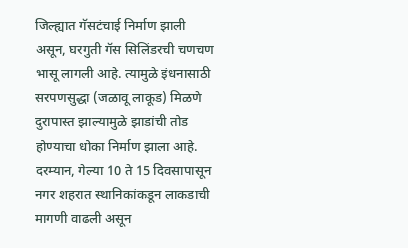जिल्ह्यात गॅसटंचाई निर्माण झाली असून, घरगुती गॅस सिलिंडरची चणचण भासू लागली आहे. त्यामुळे इंधनासाठी सरपणसुद्धा (जळावू लाकूड) मिळणे दुरापास्त झाल्यामुळे झाडांची तोड होण्याचा धोका निर्माण झाला आहे. दरम्यान, गेल्या 10 ते 15 दिवसापासून नगर शहरात स्थानिकांकडून लाकडाची मागणी वाढली असून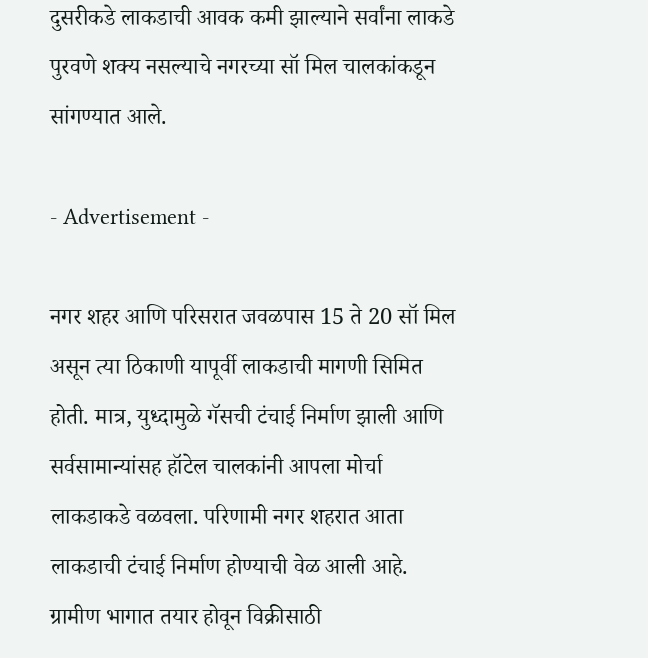दुसरीकडे लाकडाची आवक कमी झाल्याने सर्वांना लाकडे पुरवणे शक्य नसल्याचे नगरच्या सॉ मिल चालकांकडून सांगण्यात आले.

- Advertisement -

नगर शहर आणि परिसरात जवळपास 15 ते 20 सॉ मिल असून त्या ठिकाणी यापूर्वी लाकडाची मागणी सिमित होती. मात्र, युध्दामुळे गॅसची टंचाई निर्माण झाली आणि सर्वसामान्यांसह हॉटेल चालकांनी आपला मोर्चा लाकडाकडे वळवला. परिणामी नगर शहरात आता लाकडाची टंचाई निर्माण होण्याची वेळ आली आहे. ग्रामीण भागात तयार होवून विक्रीसाठी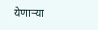येणार्‍या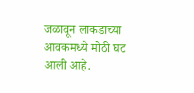जळावून लाकडाच्या आवकमध्ये मोठी घट आली आहे.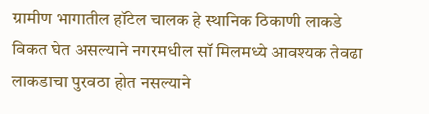ग्रामीण भागातील हॉटेल चालक हे स्थानिक ठिकाणी लाकडे विकत घेत असल्याने नगरमधील सॉ मिलमध्ये आवश्यक तेवढा लाकडाचा पुरवठा होत नसल्याने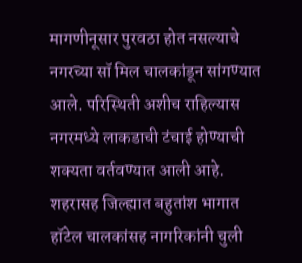मागणीनूसार पुरवठा होत नसल्याचे नगरच्या सॉ मिल चालकांडून सांगण्यात आले. परिस्थिती अशीच राहिल्यास नगरमध्ये लाकडाची टंचाई होण्याची शक्यता वर्तवण्यात आली आहे. शहरासह जिल्ह्यात बहुतांश भागात हॉटेल चालकांसह नागरिकांनी चुली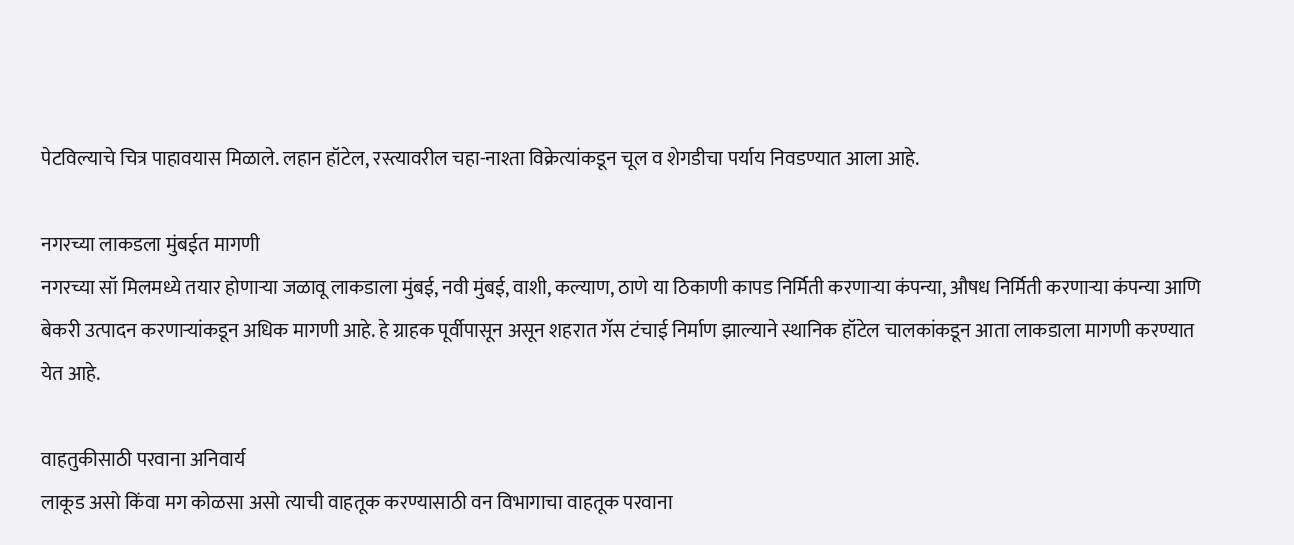पेटविल्याचे चित्र पाहावयास मिळाले. लहान हॉटेल, रस्त्यावरील चहा-नाश्ता विक्रेत्यांकडून चूल व शेगडीचा पर्याय निवडण्यात आला आहे.

नगरच्या लाकडला मुंबईत मागणी
नगरच्या सॉ मिलमध्ये तयार होणार्‍या जळावू लाकडाला मुंबई, नवी मुंबई, वाशी, कल्याण, ठाणे या ठिकाणी कापड निर्मिती करणार्‍या कंपन्या, औषध निर्मिती करणार्‍या कंपन्या आणि बेकरी उत्पादन करणार्‍यांकडून अधिक मागणी आहे. हे ग्राहक पूर्वीपासून असून शहरात गॅस टंचाई निर्माण झाल्याने स्थानिक हॉटेल चालकांकडून आता लाकडाला मागणी करण्यात येत आहे.

वाहतुकीसाठी परवाना अनिवार्य
लाकूड असो किंवा मग कोळसा असो त्याची वाहतूक करण्यासाठी वन विभागाचा वाहतूक परवाना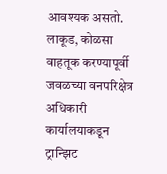आवश्यक असतो. लाकूड, कोळसा वाहतूक करण्यापूर्वी जवळच्या वनपरिक्षेत्र अधिकारी कार्यालयाकडून ट्रान्झिट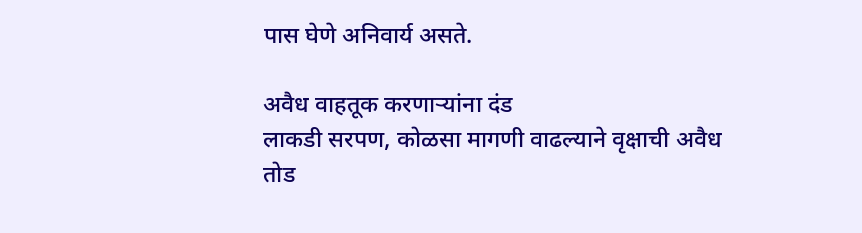पास घेणे अनिवार्य असते.

अवैध वाहतूक करणार्‍यांना दंड
लाकडी सरपण, कोळसा मागणी वाढल्याने वृक्षाची अवैध तोड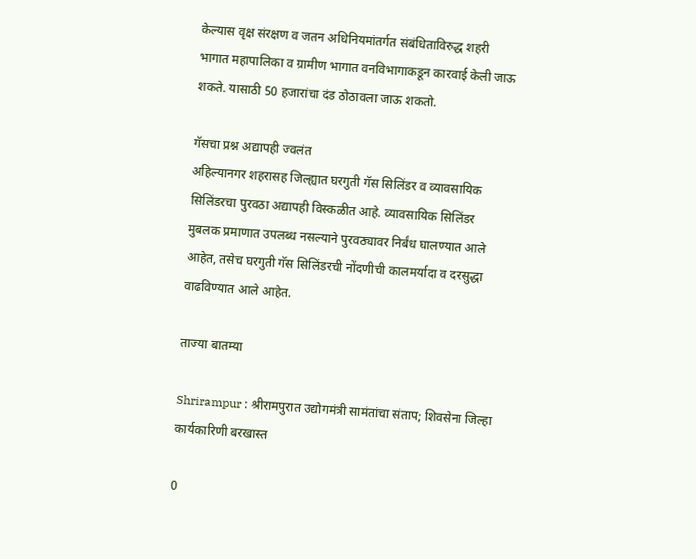केल्यास वृक्ष संरक्षण व जतन अधिनियमांतर्गत संबंधिताविरुद्ध शहरी भागात महापालिका व ग्रामीण भागात वनविभागाकडून कारवाई केली जाऊ शकते. यासाठी 50 हजारांचा दंड ठोठावला जाऊ शकतो.

गॅसचा प्रश्न अद्यापही ज्वलंत
अहिल्यानगर शहरासह जिल्ह्यात घरगुती गॅस सिलिंडर व व्यावसायिक सिलिंडरचा पुरवठा अद्यापही विस्कळीत आहे. व्यावसायिक सिलिंडर मुबलक प्रमाणात उपलब्ध नसल्याने पुरवठ्यावर निर्बंध घालण्यात आले आहेत, तसेच घरगुती गॅस सिलिंडरची नोंदणीची कालमर्यादा व दरसुद्धा वाढविण्यात आले आहेत.

ताज्या बातम्या

Shrirampur : श्रीरामपुरात उद्योगमंत्री सामंतांचा संताप; शिवसेना जिल्हा कार्यकारिणी बरखास्त

0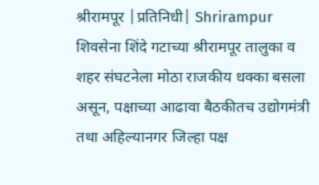श्रीरामपूर |प्रतिनिधी| Shrirampur शिवसेना शिंदे गटाच्या श्रीरामपूर तालुका व शहर संघटनेला मोठा राजकीय धक्का बसला असून, पक्षाच्या आढावा बैठकीतच उद्योगमंत्री तथा अहिल्यानगर जिल्हा पक्ष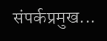संपर्कप्रमुख...